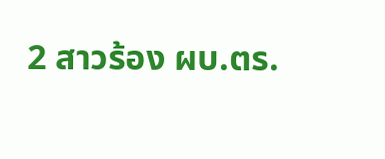2 สาวร้อง ผบ.ตร.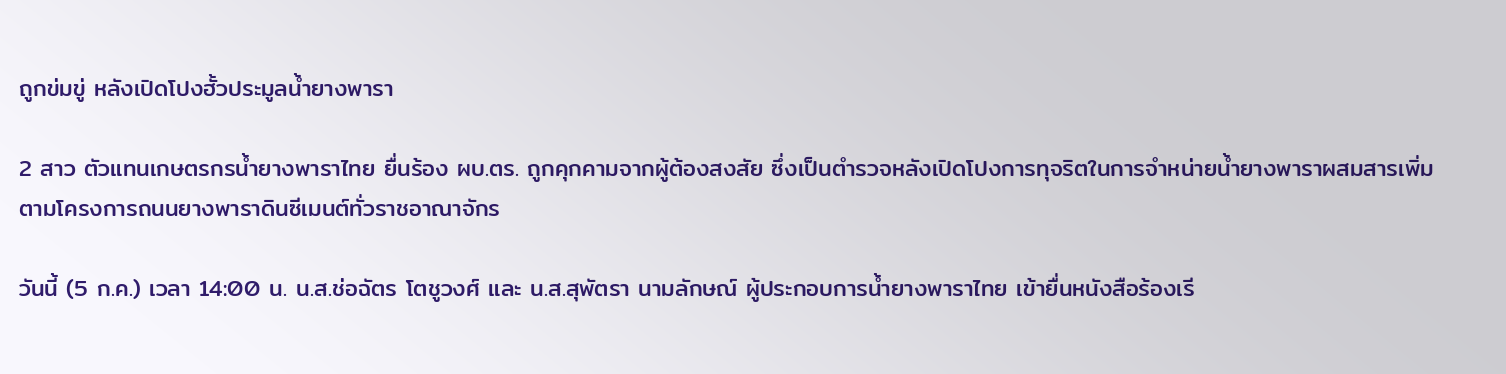ถูกข่มขู่ หลังเปิดโปงฮั้วประมูลน้ำยางพารา

2 สาว ตัวแทนเกษตรกรน้ำยางพาราไทย ยื่นร้อง ผบ.ตร. ถูกคุกคามจากผู้ต้องสงสัย ซึ่งเป็นตำรวจหลังเปิดโปงการทุจริตในการจำหน่ายน้ำยางพาราผสมสารเพิ่ม ตามโครงการถนนยางพาราดินซีเมนต์ทั่วราชอาณาจักร

วันนี้ (5 ก.ค.) เวลา 14:00 น. น.ส.ช่อฉัตร โตชูวงศ์ และ น.ส.สุพัตรา นามลักษณ์ ผู้ประกอบการน้ำยางพาราไทย เข้ายื่นหนังสือร้องเรี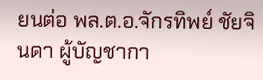ยนต่อ พล.ต.อ.จักรทิพย์ ชัยจินดา ผู้บัญชากา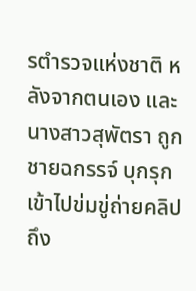รตำรวจแห่งชาติ หลังจากตนเอง และนางสาวสุพัตรา ถูกชายฉกรรจ์ บุกรุกเข้าไปข่มขู่ถ่ายคลิปถึง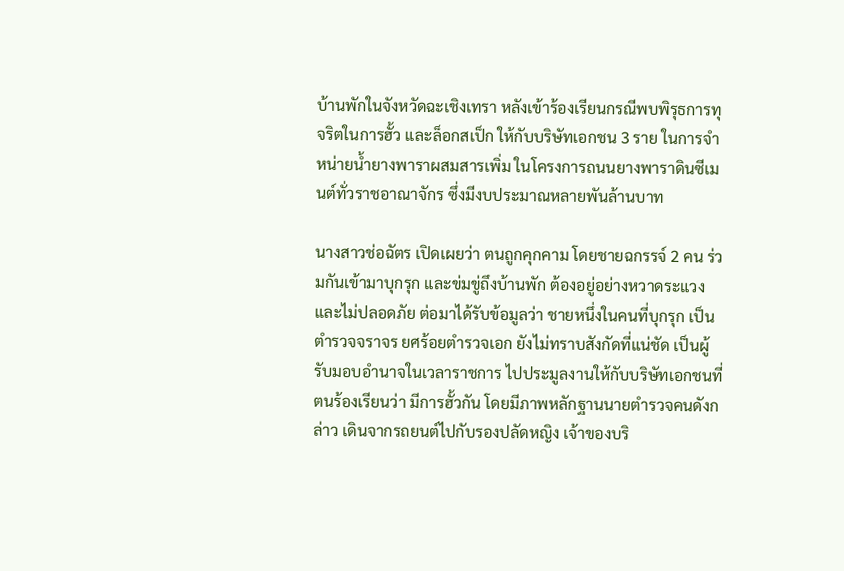บ้านพักในจังหวัดฉะเชิงเทรา หลังเข้าร้องเรียนกรณีพบพิรุธการทุจริตในการฮั้ว และล็อกสเป็ก ให้กับบริษัทเอกชน 3 ราย ในการจำหน่ายน้ำยางพาราผสมสารเพิ่ม ในโครงการถนนยางพาราดินซีเมนต์ทั่วราชอาณาจักร ซึ่งมีงบประมาณหลายพันล้านบาท

นางสาวช่อฉัตร เปิดเผยว่า ตนถูกคุกคาม โดยชายฉกรรจ์ 2 คน ร่วมกันเข้ามาบุกรุก และข่มขู่ถึงบ้านพัก ต้องอยู่อย่างหวาดระแวงและไม่ปลอดภัย ต่อมาได้รับข้อมูลว่า ชายหนึ่งในคนที่บุกรุก เป็นตำรวจจราจร ยศร้อยตำรวจเอก ยังไม่ทราบสังกัดที่แน่ชัด เป็นผู้รับมอบอำนาจในเวลาราชการ ไปประมูลงานให้กับบริษัทเอกชนที่ตนร้องเรียนว่า มีการฮั้วกัน โดยมีภาพหลักฐานนายตำรวจคนดังกล่าว เดินจากรถยนต์ไปกับรองปลัดหญิง เจ้าของบริ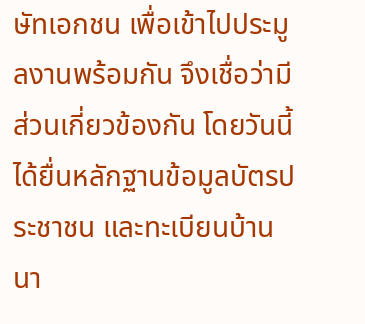ษัทเอกชน เพื่อเข้าไปประมูลงานพร้อมกัน จึงเชื่อว่ามีส่วนเกี่ยวข้องกัน โดยวันนี้ได้ยื่นหลักฐานข้อมูลบัตรประชาชน และทะเบียนบ้านนา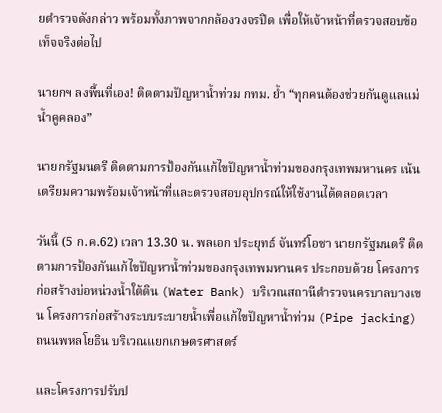ยตำรวจดังกล่าว พร้อมทั้งภาพจากกล้องวงจรปิด เพื่อให้เจ้าหน้าที่ตรวจสอบข้อเท็จจริงต่อไป

นายกฯ ลงพื้นที่เอง! ติดตามปัญหาน้ำท่วม กทม. ย้ำ “ทุกคนต้องช่วยกันดูแลแม่น้ำคูคลอง”

นายกรัฐมนตรี ติดตามการป้องกันแก้ไขปัญหาน้ำท่วมของกรุงเทพมหานคร เน้นเตรียมความพร้อมเจ้าหน้าที่และตรวจสอบอุปกรณ์ให้ใช้งานได้ตลอดเวลา

วันนี้ (5 ก.ค.62) เวลา 13.30 น. พลเอก ประยุทธ์ จันทร์โอชา นายกรัฐมนตรี ติดตามการป้องกันแก้ไขปัญหาน้ำท่วมของกรุงเทพมหานคร ประกอบด้วย โครงการก่อสร้างบ่อหน่วงน้ำใต้ดิน (Water Bank) บริเวณสถานีตำรวจนครบาลบางเขน โครงการก่อสร้างระบบระบายน้ำเพื่อแก้ไขปัญหาน้ำท่วม (Pipe jacking) ถนนพหลโยธิน บริเวณแยกเกษตรศาสตร์

และโครงการปรับป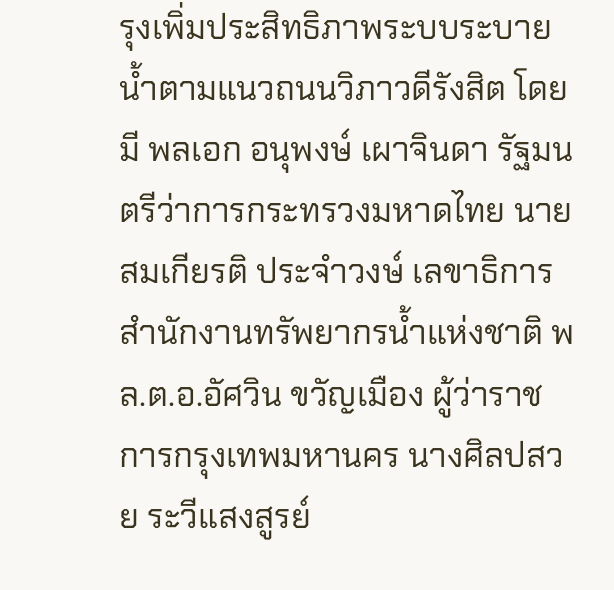รุงเพิ่มประสิทธิภาพระบบระบายน้ำตามแนวถนนวิภาวดีรังสิต โดยมี พลเอก อนุพงษ์ เผาจินดา รัฐมนตรีว่าการกระทรวงมหาดไทย นายสมเกียรติ ประจำวงษ์ เลขาธิการสำนักงานทรัพยากรน้ำแห่งชาติ พล.ต.อ.อัศวิน ขวัญเมือง ผู้ว่าราชการกรุงเทพมหานคร นางศิลปสวย ระวีแสงสูรย์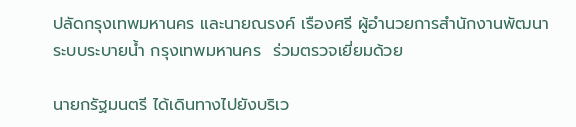ปลัดกรุงเทพมหานคร และนายณรงค์ เรืองศรี ผู้อำนวยการสำนักงานพัฒนาระบบระบายน้ำ กรุงเทพมหานคร  ร่วมตรวจเยี่ยมด้วย

นายกรัฐมนตรี ได้เดินทางไปยังบริเว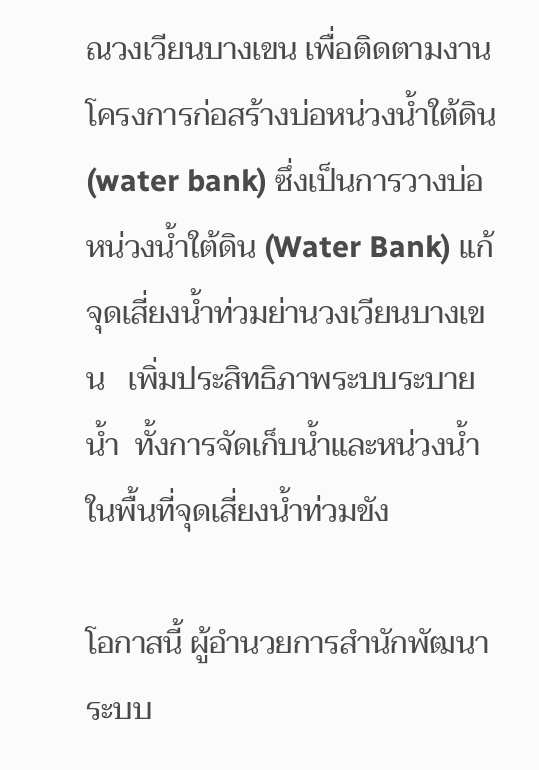ณวงเวียนบางเขน เพื่อติดตามงานโครงการก่อสร้างบ่อหน่วงน้ำใต้ดิน (water bank) ซึ่งเป็นการวางบ่อหน่วงน้ำใต้ดิน (Water Bank) แก้จุดเสี่ยงน้ำท่วมย่านวงเวียนบางเขน   เพิ่มประสิทธิภาพระบบระบายน้ำ  ทั้งการจัดเก็บน้ำและหน่วงน้ำในพื้นที่จุดเสี่ยงน้ำท่วมขัง

โอกาสนี้ ผู้อำนวยการสำนักพัฒนาระบบ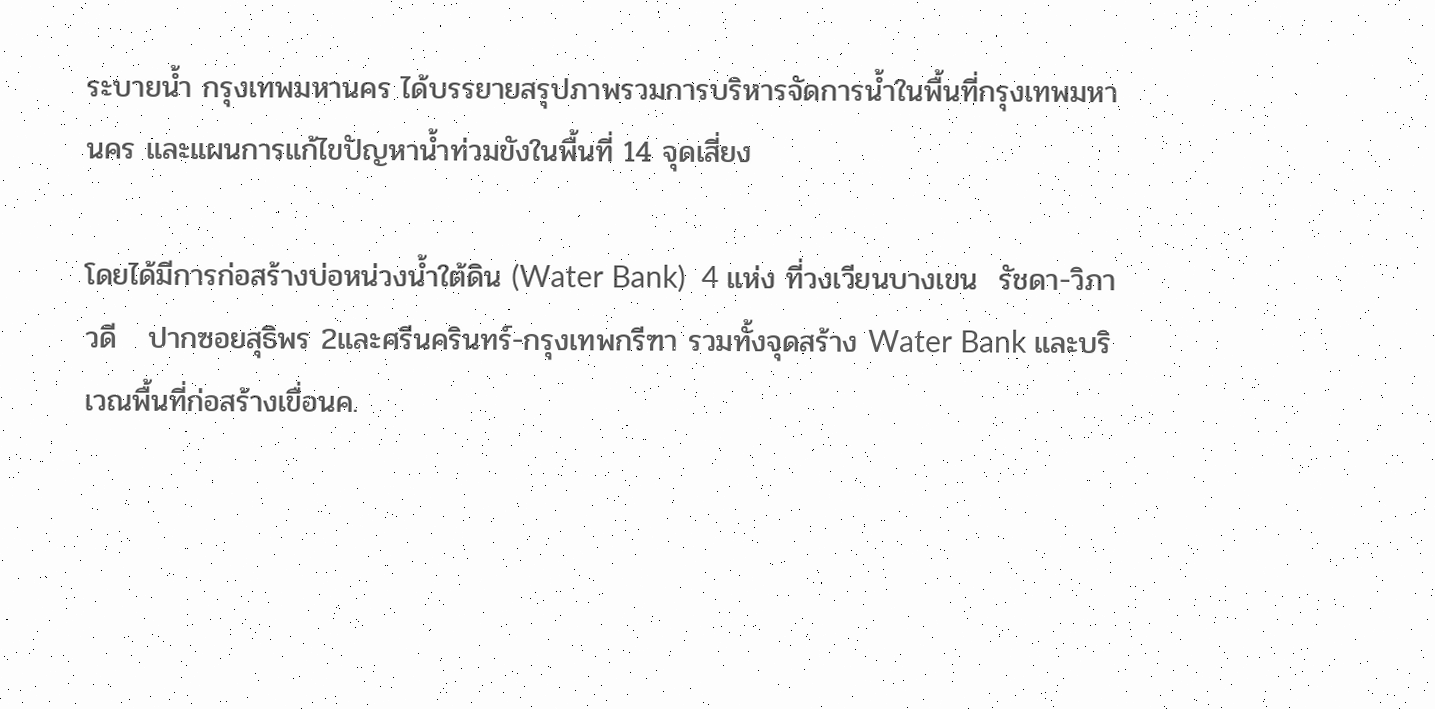ระบายน้ำ กรุงเทพมหานคร ได้บรรยายสรุปภาพรวมการบริหารจัดการน้ำในพื้นที่กรุงเทพมหานคร และแผนการแก้ไขปัญหาน้ำท่วมขังในพื้นที่ 14 จุดเสี่ยง

โดยได้มีการก่อสร้างบ่อหน่วงน้ำใต้ดิน (Water Bank)  4 แห่ง ที่วงเวียนบางเขน  รัชดา-วิภาวดี   ปากซอยสุธิพร 2และศรีนครินทร์-กรุงเทพกรีฑา รวมทั้งจุดสร้าง Water Bank และบริเวณพื้นที่ก่อสร้างเขื่อนค.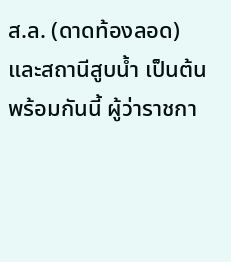ส.ล. (ดาดท้องลอด) และสถานีสูบน้ำ เป็นต้น พร้อมกันนี้ ผู้ว่าราชกา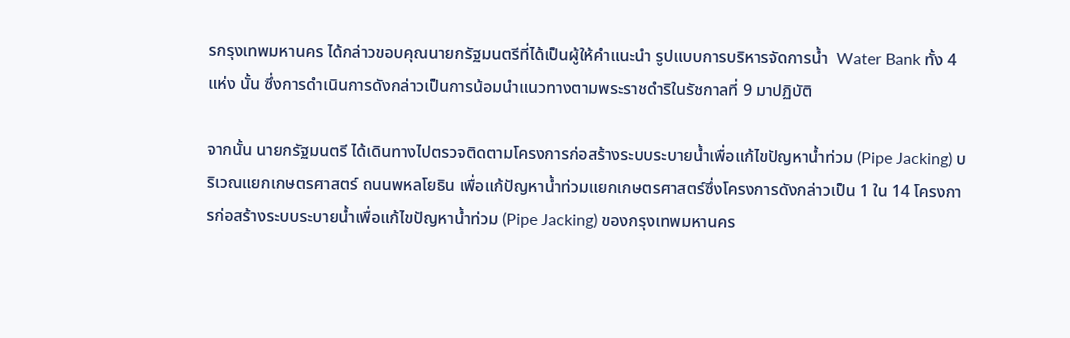รกรุงเทพมหานคร ได้กล่าวขอบคุณนายกรัฐมนตรีที่ได้เป็นผู้ให้คำแนะนำ รูปแบบการบริหารจัดการน้ำ  Water Bank ทั้ง 4 แห่ง นั้น ซึ่งการดำเนินการดังกล่าวเป็นการน้อมนำแนวทางตามพระราชดำริในรัชกาลที่ 9 มาปฏิบัติ

จากนั้น นายกรัฐมนตรี ได้เดินทางไปตรวจติดตามโครงการก่อสร้างระบบระบายน้ำเพื่อแก้ไขปัญหาน้ำท่วม (Pipe Jacking) บริเวณแยกเกษตรศาสตร์ ถนนพหลโยธิน เพื่อแก้ปัญหาน้ำท่วมแยกเกษตรศาสตร์ซึ่งโครงการดังกล่าวเป็น 1 ใน 14 โครงการก่อสร้างระบบระบายน้ำเพื่อแก้ไขปัญหาน้ำท่วม (Pipe Jacking) ของกรุงเทพมหานคร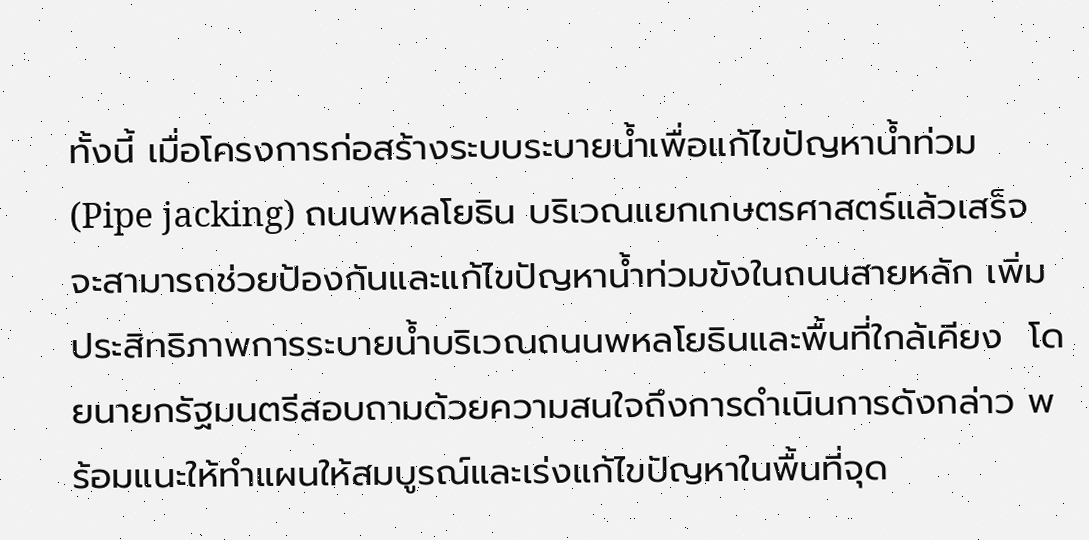ทั้งนี้ เมื่อโครงการก่อสร้างระบบระบายน้ำเพื่อแก้ไขปัญหาน้ำท่วม (Pipe jacking) ถนนพหลโยธิน บริเวณแยกเกษตรศาสตร์แล้วเสร็จ จะสามารถช่วยป้องกันและแก้ไขปัญหาน้ำท่วมขังในถนนสายหลัก เพิ่มประสิทธิภาพการระบายน้ำบริเวณถนนพหลโยธินและพื้นที่ใกล้เคียง  โดยนายกรัฐมนตรีสอบถามด้วยความสนใจถึงการดำเนินการดังกล่าว พร้อมแนะให้ทำแผนให้สมบูรณ์และเร่งแก้ไขปัญหาในพื้นที่จุด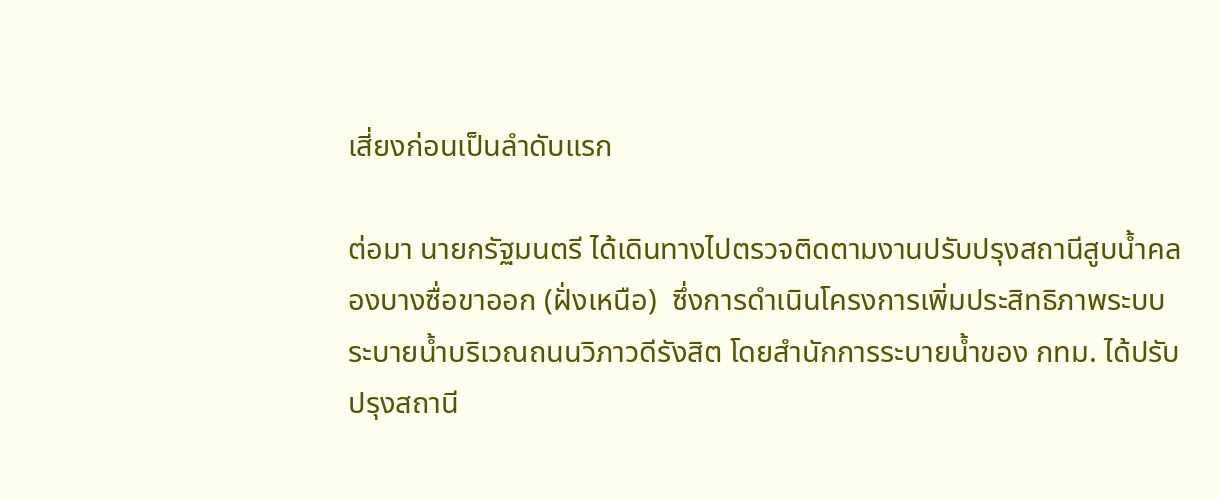เสี่ยงก่อนเป็นลำดับแรก

ต่อมา นายกรัฐมนตรี ได้เดินทางไปตรวจติดตามงานปรับปรุงสถานีสูบน้ำคลองบางซื่อขาออก (ฝั่งเหนือ)  ซึ่งการดำเนินโครงการเพิ่มประสิทธิภาพระบบระบายน้ำบริเวณถนนวิภาวดีรังสิต โดยสำนักการระบายน้ำของ กทม. ได้ปรับปรุงสถานี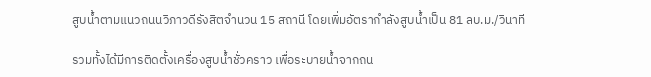สูบน้ำตามแนวถนนวิภาวดีรังสิตจำนวน 15 สถานี โดยเพิ่มอัตรากำลังสูบน้ำเป็น 81 ลบ.ม./วินาที

รวมทั้งได้มีการติดตั้งเครื่องสูบน้ำชั่วคราว เพื่อระบายน้ำจากถน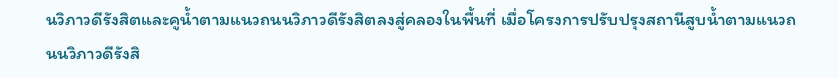นวิภาวดีรังสิตและคูน้ำตามแนวถนนวิภาวดีรังสิตลงสู่คลองในพื้นที่ เมื่อโครงการปรับปรุงสถานีสูบน้ำตามแนวถนนวิภาวดีรังสิ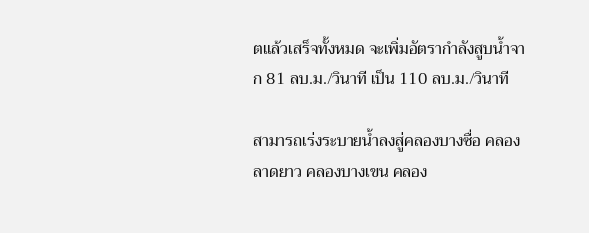ตแล้วเสร็จทั้งหมด จะเพิ่มอัตรากำลังสูบน้ำจาก 81 ลบ.ม./วินาที เป็น 110 ลบ.ม./วินาที

สามารถเร่งระบายน้ำลงสู่คลองบางซื่อ คลองลาดยาว คลองบางเขน คลอง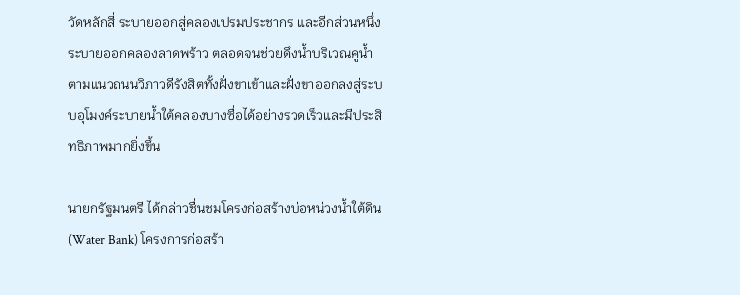วัดหลักสี่ ระบายออกสู่คลองเปรมประชากร และอีกส่วนหนึ่งระบายออกคลองลาดพร้าว ตลอดจนช่วยดึงน้ำบริเวณคูน้ำตามแนวถนนวิภาวดีรังสิตทั้งฝั่งขาเข้าและฝั่งขาออกลงสู่ระบบอุโมงค์ระบายน้ำใต้คลองบางซื่อได้อย่างรวดเร็วและมีประสิทธิภาพมากยิ่งขึ้น

นายกรัฐมนตรี ได้กล่าวชื่นชมโครงก่อสร้างบ่อหน่วงน้ำใต้ดิน (Water Bank) โครงการก่อสร้า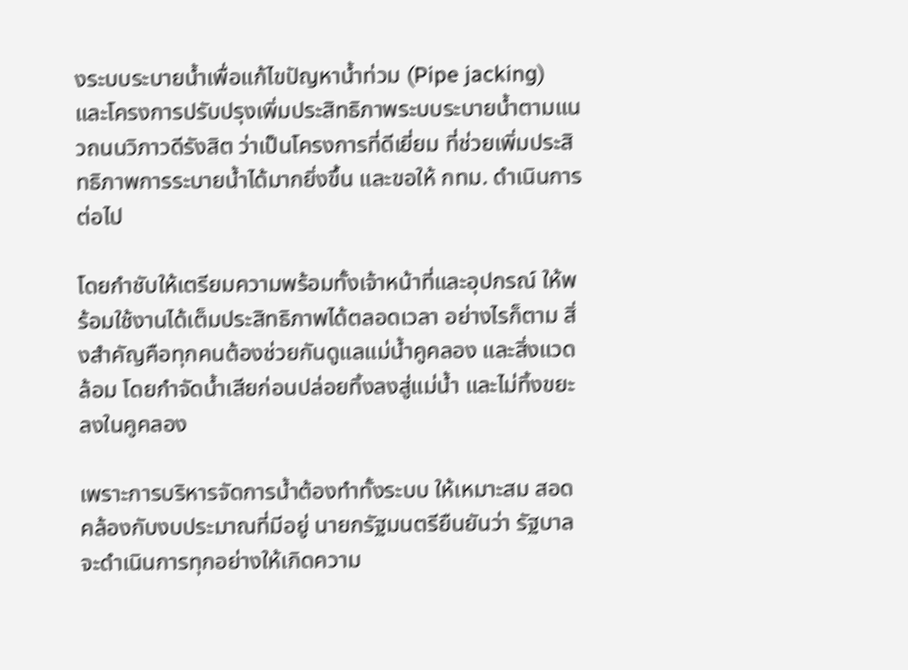งระบบระบายน้ำเพื่อแก้ไขปัญหาน้ำท่วม (Pipe jacking) และโครงการปรับปรุงเพิ่มประสิทธิภาพระบบระบายน้ำตามแนวถนนวิภาวดีรังสิต ว่าเป็นโครงการที่ดีเยี่ยม ที่ช่วยเพิ่มประสิทธิภาพการระบายน้ำได้มากยิ่งขึ้น และขอให้ กทม. ดำเนินการต่อไป

โดยกำชับให้เตรียมความพร้อมทั้งเจ้าหน้าที่และอุปกรณ์ ให้พร้อมใช้งานได้เต็มประสิทธิภาพได้ตลอดเวลา อย่างไรก็ตาม สิ่งสำคัญคือทุกคนต้องช่วยกันดูแลแม่น้ำคูคลอง และสิ่งแวดล้อม โดยกำจัดน้ำเสียก่อนปล่อยทิ้งลงสู่แม่น้ำ และไม่ทิ้งขยะลงในคูคลอง

เพราะการบริหารจัดการน้ำต้องทำทั้งระบบ ให้เหมาะสม สอดคล้องกับงบประมาณที่มีอยู่ นายกรัฐมนตรียืนยันว่า รัฐบาลจะดำเนินการทุกอย่างให้เกิดความ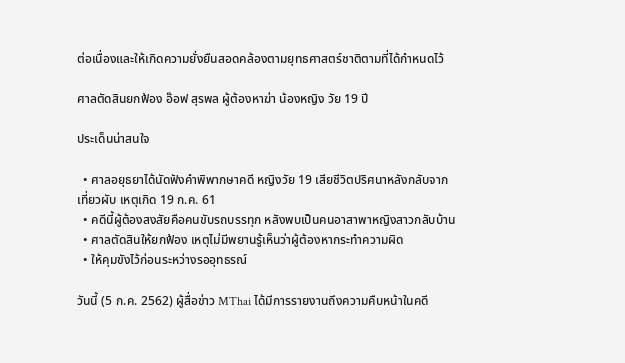ต่อเนื่องและให้เกิดความยั่งยืนสอดคล้องตามยุทธศาสตร์ชาติตามที่ได้กำหนดไว้

ศาลตัดสินยกฟ้อง อ๊อฟ สุรพล ผู้ต้องหาฆ่า น้องหญิง วัย 19 ปี

ประเด็นน่าสนใจ

  • ศาลอยุธยาได้นัดฟังคำพิพากษาคดี หญิงวัย 19 เสียชีวิตปริศนาหลังกลับจากเที่ยวผับ เหตุเกิด 19 ก.ค. 61
  • คดีนี้ผู้ต้องสงสัยคือคนขับรถบรรทุก หลังพบเป็นคนอาสาพาหญิงสาวกลับบ้าน
  • ศาลตัดสินให้ยกฟ้อง เหตุไม่มีพยานรู้เห็นว่าผู้ต้องหากระทำความผิด
  • ให้คุมขังไว้ก่อนระหว่างรออุทธรณ์

วันนี้ (5 ก.ค. 2562) ผู้สื่อข่าว MThai ได้มีการรายงานถึงความคืบหน้าในคดี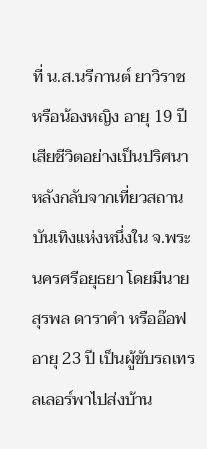ที่ น.ส.นรีกานต์ ยาวิราช หรือน้องหญิง อายุ 19 ปี เสียชีวิตอย่างเป็นปริศนา หลังกลับจากเที่ยวสถานบันเทิงแห่งหนึ่งใน จ.พระนครศรีอยุธยา โดยมีนายสุรพล ดาราคำ หรืออ๊อฟ อายุ 23 ปี เป็นผู้ขับรถเทรลเลอร์พาไปส่งบ้าน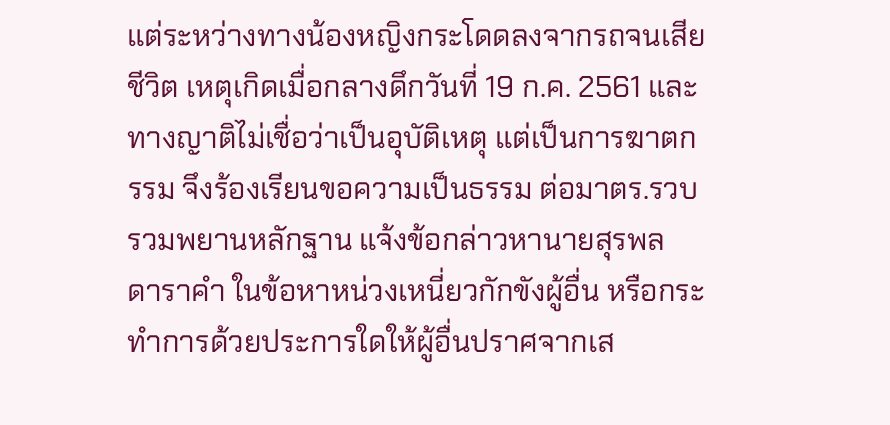แต่ระหว่างทางน้องหญิงกระโดดลงจากรถจนเสียชีวิต เหตุเกิดเมื่อกลางดึกวันที่ 19 ก.ค. 2561 และทางญาติไม่เชื่อว่าเป็นอุบัติเหตุ แต่เป็นการฆาตกรรม จึงร้องเรียนขอความเป็นธรรม ต่อมาตร.รวบรวมพยานหลักฐาน แจ้งข้อกล่าวหานายสุรพล ดาราคำ ในข้อหาหน่วงเหนี่ยวกักขังผู้อื่น หรือกระทำการด้วยประการใดให้ผู้อื่นปราศจากเส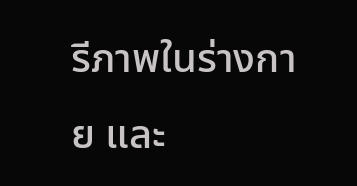รีภาพในร่างกาย และ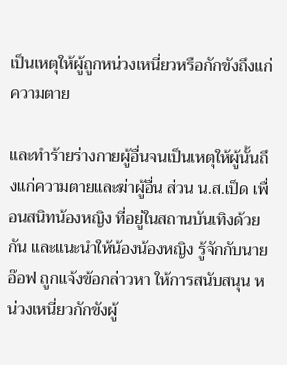เป็นเหตุให้ผู้ถูกหน่วงเหนี่ยวหรือกักขังถึงแก่ความตาย

และทำร้ายร่างกายผู้อื่นจนเป็นเหตุให้ผู้นั้นถึงแก่ความตายและฆ่าผู้อื่น ส่วน น.ส.เป็ด เพื่อนสนิทน้องหญิง ที่อยู่ในสถานบันเทิงด้วยกัน และแนะนำให้น้องน้องหญิง รู้จักกับนายอ๊อฟ ถูกแจ้งข้อกล่าวหา ให้การสนับสนุน หน่วงเหนี่ยวกักขังผู้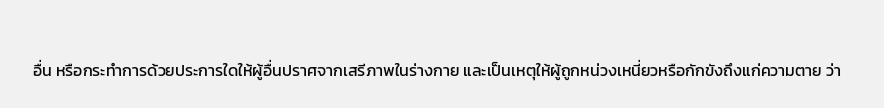อื่น หรือกระทำการด้วยประการใดให้ผู้อื่นปราศจากเสรีภาพในร่างกาย และเป็นเหตุให้ผู้ถูกหน่วงเหนี่ยวหรือกักขังถึงแก่ความตาย ว่า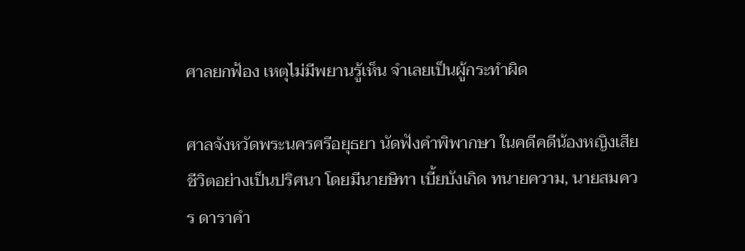ศาลยกฟ้อง เหตุไม่มีพยานรู้เห็น จำเลยเป็นผู้กระทำผิด

ศาลจังหวัดพระนครศรีอยุธยา นัดฟังคำพิพากษา ในคดีคดีน้องหญิงเสียชีวิตอย่างเป็นปริศนา โดยมีนายษิทา เบี้ยบังเกิด ทนายความ, นายสมควร ดาราคำ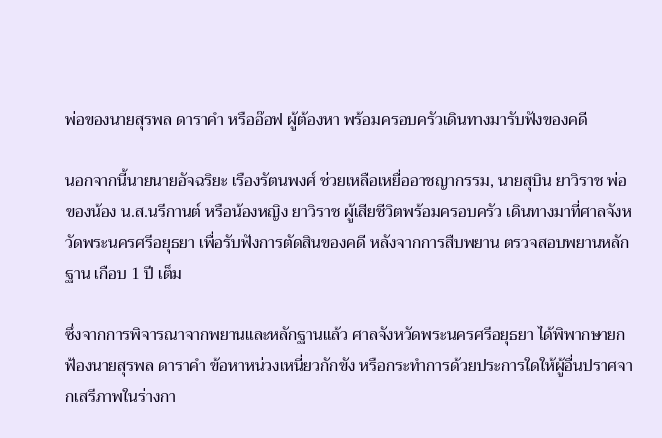พ่อของนายสุรพล ดาราคำ หรืออ๊อฟ ผู้ต้องหา พร้อมครอบครัวเดินทางมารับฟังของคดี

นอกจากนี้นายนายอัจฉริยะ เรืองรัตนพงศ์ ช่วยเหลือเหยื่ออาชญากรรม, นายสุบิน ยาวิราช พ่อของน้อง น.ส.นรีกานต์ หรือน้องหญิง ยาวิราช ผู้เสียชีวิตพร้อมครอบครัว เดินทางมาที่ศาลจังหวัดพระนครศรีอยุธยา เพื่อรับฟังการตัดสินของคดี หลังจากการสืบพยาน ตรวจสอบพยานหลักฐาน เกือบ 1 ปี เต็ม

ซึ่งจากการพิจารณาจากพยานและหลักฐานแล้ว ศาลจังหวัดพระนครศรีอยุธยา ได้พิพากษายกฟ้องนายสุรพล ดาราคำ ข้อหาหน่วงเหนี่ยวกักขัง หรือกระทำการด้วยประการใดให้ผู้อื่นปราศจากเสรีภาพในร่างกา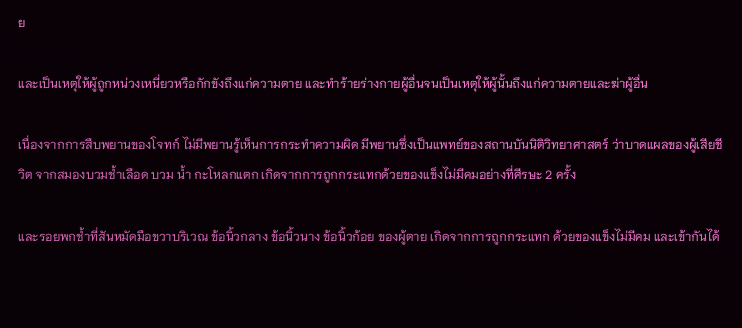ย

และเป็นเหตุให้ผู้ถูกหน่วงเหนี่ยวหรือกักขังถึงแก่ความตาย และทำร้ายร่างกายผู้อื่นจนเป็นเหตุให้ผู้นั้นถึงแก่ความตายและฆ่าผู้อื่น

เนื่องจากการสืบพยานของโจทก์ ไม่มีพยานรู้เห็นการกระทำความผิด มีพยานซึ่งเป็นแพทย์ของสถานบันนิติวิทยาศาสตร์ ว่าบาดแผลของผู้เสียชีวิต จากสมองบวมช้ำเลือด บวม น้ำ กะโหลกแตก เกิดจากการถูกกระแทกด้วยของแข็งไม่มีคมอย่างที่ศีรษะ 2 ครั้ง

และรอยพกช้ำที่สันหมัดมือขวาบริเวณ ข้อนิ้วกลาง ข้อนิ้วนาง ข้อนิ้วก้อย ของผู้ตาย เกิดจากการถูกกระแทก ด้วยของแข็งไม่มีคม และเข้ากันได้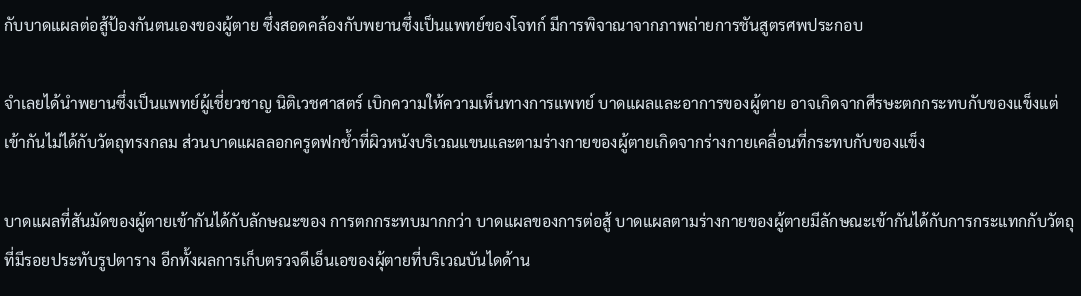กับบาดแผลต่อสู้ป้องกันตนเองของผู้ตาย ซึ่งสอดคล้องกับพยานซึ่งเป็นแพทย์ของโจทก์ มีการพิจาณาจากภาพถ่ายการชันสูตรศพประกอบ

จำเลยได้นำพยานซึ่งเป็นแพทย์ผู้เชี่ยวชาญ นิติเวชศาสตร์ เบิกความให้ความเห็นทางการแพทย์ บาดแผลและอาการของผู้ตาย อาจเกิดจากศีรษะตกกระทบกับของแข็งแต่เข้ากันไม่ได้กับวัตถุทรงกลม ส่วนบาดแผลลอกครูดฟกช้ำที่ผิวหนังบริเวณแขนและตามร่างกายของผู้ตายเกิดจากร่างกายเคลื่อนที่กระทบกับของแข็ง

บาดแผลที่สันมัดของผู้ตายเข้ากันได้กับลักษณะของ การตกกระทบมากกว่า บาดแผลของการต่อสู้ บาดแผลตามร่างกายของผู้ตายมีลักษณะเข้ากันได้กับการกระแทกกับวัตถุที่มีรอยประทับรูปตาราง อีกทั้งผลการเก็บตรวจดีเอ็นเอของผุ้ตายที่บริเวณบันไดด้าน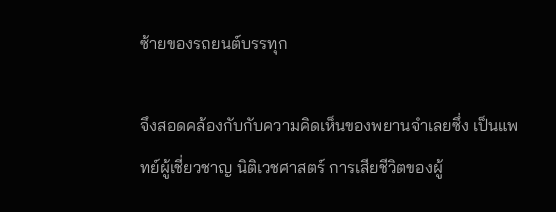ซ้ายของรถยนต์บรรทุก

จึงสอดคล้องกับกับความคิดเห็นของพยานจำเลยซึ่ง เป็นแพทย์ผู้เชี่ยวชาญ นิติเวชศาสตร์ การเสียชีวิตของผู้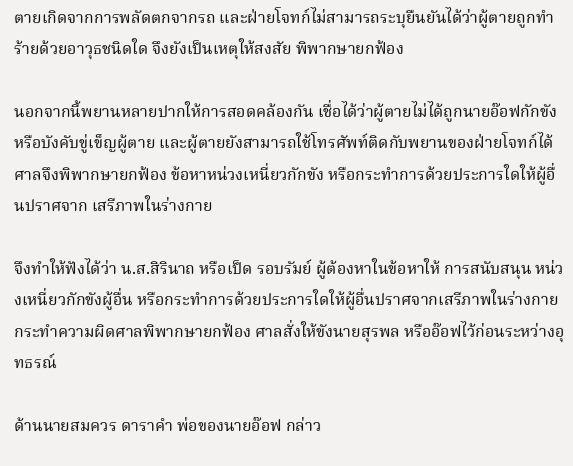ตายเกิดจากการพลัดตกจากรถ และฝ่ายโจทก์ไม่สามารถระบุยืนยันได้ว่าผู้ตายถูกทำร้ายด้วยอาวุธชนิดใด จึงยังเป็นเหตุให้สงสัย พิพากษายกฟ้อง

นอกจากนี้พยานหลายปากให้การสอดคล้องกัน เชื่อได้ว่าผู้ตายไม่ได้ถูกนายอ๊อฟกักขัง หรือบังคับขู่เข็ญผู้ตาย และผู้ตายยังสามารถใช้โทรศัพท์ติดกับพยานของฝ่ายโจทก์ได้ ศาลจึงพิพากษายกฟ้อง ข้อหาหน่วงเหนี่ยวกักขัง หรือกระทำการด้วยประการใดให้ผู้อื่นปราศจาก เสรีภาพในร่างกาย

จึงทำให้ฟังได้ว่า น.ส.สิรินาถ หรือเป็ด รอบรัมย์ ผู้ต้องหาในข้อหาให้ การสนับสนุน หน่วงเหนี่ยวกักขังผู้อื่น หรือกระทำการด้วยประการใดให้ผู้อื่นปราศจากเสรีภาพในร่างกาย กระทำความผิดศาลพิพากษายกฟ้อง ศาลสั่งให้ขังนายสุรพล หรืออ๊อฟไว้ก่อนระหว่างอุทธรณ์

ด้านนายสมควร ดาราคำ พ่อของนายอ๊อฟ กล่าว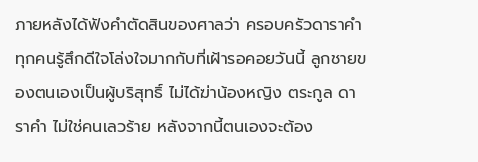ภายหลังได้ฟังคำตัดสินของศาลว่า ครอบครัวดาราคำทุกคนรู้สึกดีใจโล่งใจมากกับที่เฝ้ารอคอยวันนี้ ลูกชายของตนเองเป็นผู้บริสุทธิ์ ไม่ได้ฆ่าน้องหญิง ตระกูล ดาราคำ ไม่ใช่คนเลวร้าย หลังจากนี้ตนเองจะต้อง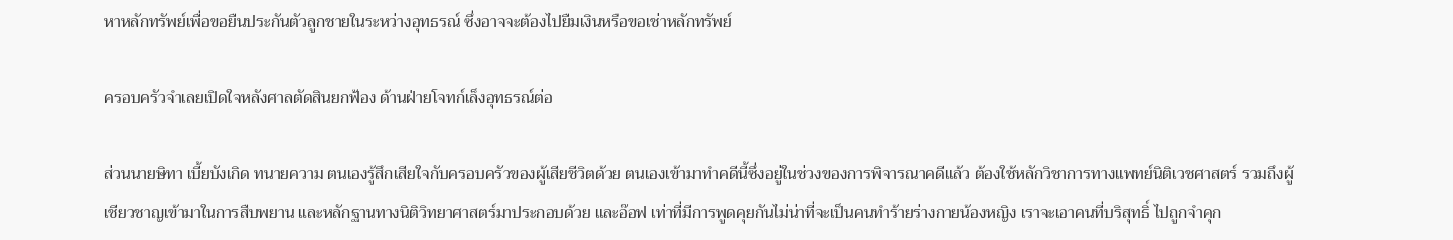หาหลักทรัพย์เพื่อขอยืนประกันตัวลูกชายในระหว่างอุทธรณ์ ซึ่งอาจจะต้องไปยืมเงินหรือขอเช่าหลักทรัพย์

ครอบครัวจำเลยเปิดใจหลังศาลตัดสินยกฟ้อง ด้านฝ่ายโจทก์เล็งอุทธรณ์ต่อ

ส่วนนายษิทา เบี้ยบังเกิด ทนายความ ตนเองรู้สึกเสียใจกับครอบครัวของผู้เสียชีวิตด้วย ตนเองเข้ามาทำคดีนี้ซึ่งอยู่ในช่วงของการพิจารณาคดีแล้ว ต้องใช้หลักวิชาการทางแพทย์นิติเวชศาสตร์ รวมถึงผู้เชียวชาญเข้ามาในการสืบพยาน และหลักฐานทางนิติวิทยาศาสตร์มาประกอบด้วย และอ๊อฟ เท่าที่มีการพูดคุยกันไม่น่าที่จะเป็นคนทำร้ายร่างกายน้องหญิง เราจะเอาคนที่บริสุทธิ์ ไปถูกจำคุก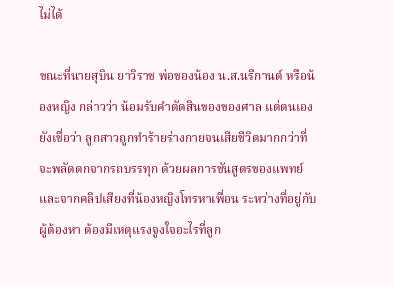ไม่ได้

ขณะที่นายสุบิน ยาวิราช พ่อของน้อง น.ส.นรีกานต์ หรือน้องหญิง กล่าวว่า น้อมรับคำตัดสินของของศาล แต่ตนเองยังเชื่อว่า ลูกสาวถูกทำร้ายร่างกายจนเสียชีวิตมากกว่าที่จะพลัดตกจากรถบรรทุก ด้วยผลการชันสูตรของแพทย์ และจากคลิปเสียงที่น้องหญิงโทรหาเพื่อน ระหว่างที่อยู่กับผู้ต้องหา ต้องมีเหตุแรงจูงใจอะไรที่ลูก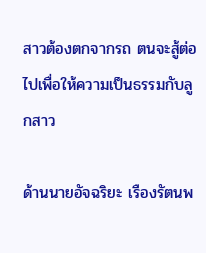สาวต้องตกจากรถ ตนจะสู้ต่อไปเพื่อให้ความเป็นธรรมกับลูกสาว

ด้านนายอัจฉริยะ เรืองรัตนพ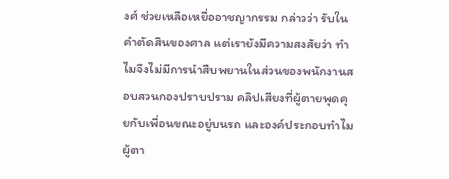งศ์ ช่วยเหลือเหยื่ออาชญากรรม กล่าวว่า รับในคำตัดสินของศาล แต่เรายังมีความสงสัยว่า ทำไมจึงไม่มีการนำสืบพยานในส่วนของพนักงานสอบสวนกองปราบปราม คลิปเสียงที่ผู้ตายพุดคุยกับเพื่อนขณะอยู่บนรถ และองค์ประกอบทำไมผู้ตา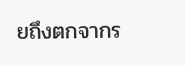ยถึงตกจากร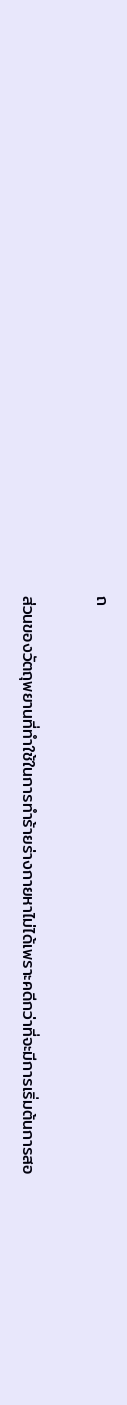ถ

ส่วนของวัตถุพยานที่ทำใช้ในการทำร้ายร่างกายหาไม่ได้เพราะคดีกว่าที่จะมีการเริ่มต้นการสอ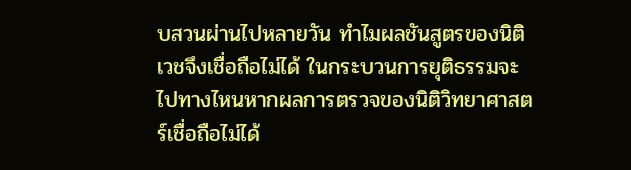บสวนผ่านไปหลายวัน ทำไมผลชันสูตรของนิติเวชจึงเชื่อถือไม่ได้ ในกระบวนการยุติธรรมจะไปทางไหนหากผลการตรวจของนิติวิทยาศาสตร์เชื่อถือไม่ได้